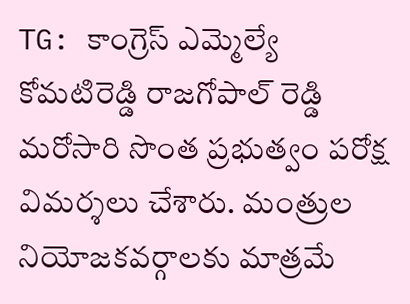TG: కాంగ్రెస్ ఎమ్మెల్యే కోమటిరెడ్డి రాజగోపాల్ రెడ్డి మరోసారి సొంత ప్రభుత్వం పరోక్ష విమర్శలు చేశారు. మంత్రుల నియోజకవర్గాలకు మాత్రమే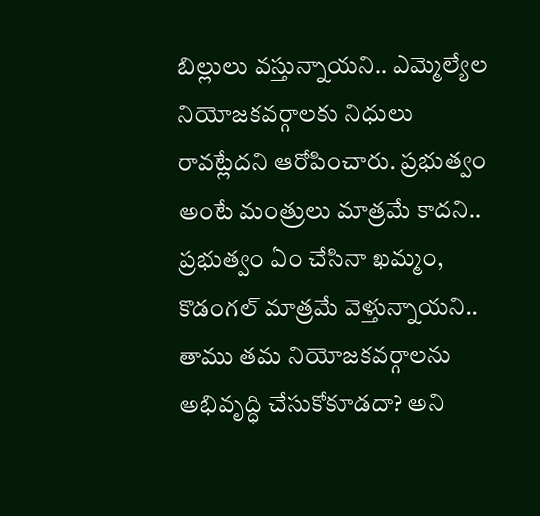బిల్లులు వస్తున్నాయని.. ఎమ్మెల్యేల నియోజకవర్గాలకు నిధులు రావట్లేదని ఆరోపించారు. ప్రభుత్వం అంటే మంత్రులు మాత్రమే కాదని.. ప్రభుత్వం ఏం చేసినా ఖమ్మం, కొడంగల్ మాత్రమే వెళ్తున్నాయని.. తాము తమ నియోజకవర్గాలను అభివృద్ధి చేసుకోకూడదా? అని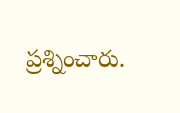ప్రశ్నించారు.